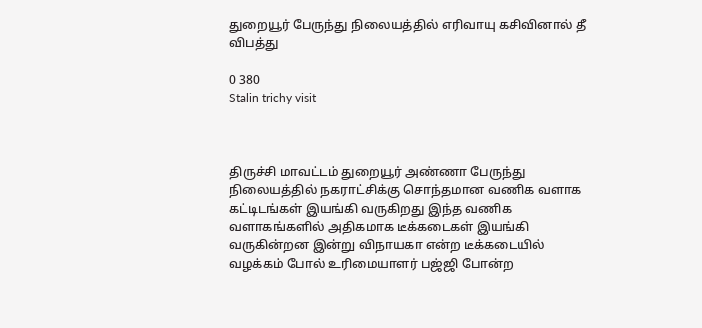துறையூர் பேருந்து நிலையத்தில் எரிவாயு கசிவினால் தீ விபத்து

0 380
Stalin trichy visit



திருச்சி மாவட்டம் துறையூர் அண்ணா பேருந்து நிலையத்தில் நகராட்சிக்கு சொந்தமான வணிக வளாக கட்டிடங்கள் இயங்கி வருகிறது இந்த வணிக வளாகங்களில் அதிகமாக டீக்கடைகள் இயங்கி வருகின்றன இன்று விநாயகா என்ற டீக்கடையில் வழக்கம் போல் உரிமையாளர் பஜ்ஜி போன்ற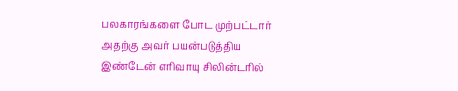பலகாரங்களை போட முற்பட்டார் அதற்கு அவர் பயன்படுத்திய இண்டேன் எரிவாயு சிலின்டரில்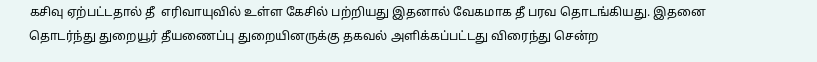கசிவு ஏற்பட்டதால் தீ  எரிவாயுவில் உள்ள கேசில் பற்றியது இதனால் வேகமாக தீ பரவ தொடங்கியது. இதனை தொடர்ந்து துறையூர் தீயணைப்பு துறையினருக்கு தகவல் அளிக்கப்பட்டது விரைந்து சென்ற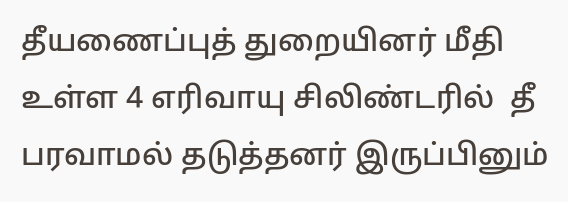தீயணைப்புத் துறையினர் மீதி உள்ள 4 எரிவாயு சிலிண்டரில்  தீ பரவாமல் தடுத்தனர் இருப்பினும்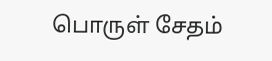பொருள் சேதம்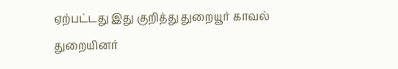ஏற்பட்டது இது குறித்து துறையூர் காவல் துறையினர்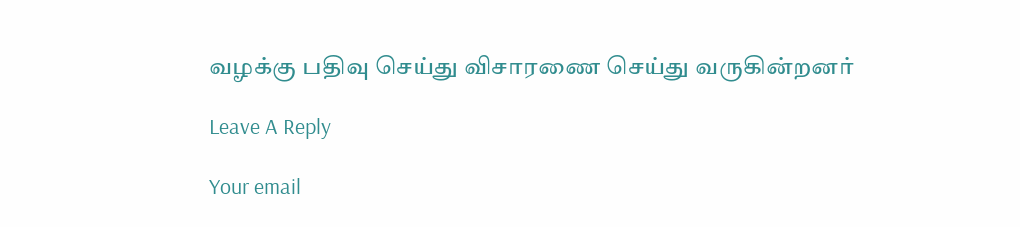வழக்கு பதிவு செய்து விசாரணை செய்து வருகின்றனர்

Leave A Reply

Your email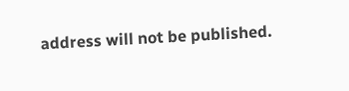address will not be published.